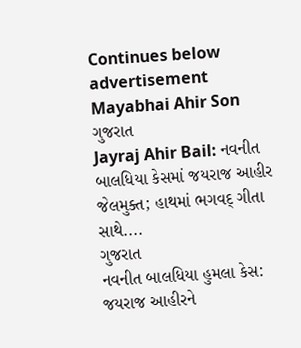Continues below advertisement
Mayabhai Ahir Son
ગુજરાત
Jayraj Ahir Bail: નવનીત બાલધિયા કેસમાં જયરાજ આહીર જેલમુક્ત; હાથમાં ભગવદ્ ગીતા સાથે....
ગુજરાત
નવનીત બાલધિયા હુમલા કેસ: જયરાજ આહીરને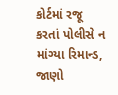કોર્ટમાં રજૂ કરતાં પોલીસે ન માંગ્યા રિમાન્ડ, જાણો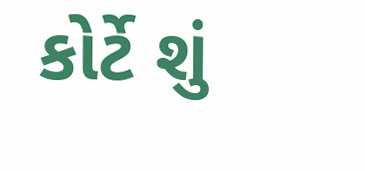કોર્ટે શું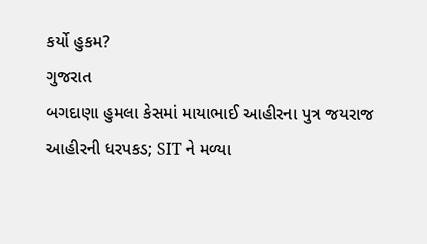કર્યો હુકમ?
ગુજરાત
બગદાણા હુમલા કેસમાં માયાભાઈ આહીરના પુત્ર જયરાજ આહીરની ધરપકડ; SIT ને મળ્યા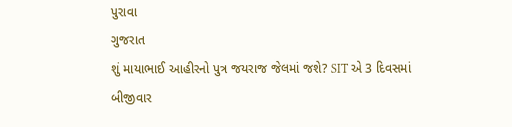પુરાવા
ગુજરાત
શું માયાભાઈ આહીરનો પુત્ર જયરાજ જેલમાં જશે? SIT એ 3 દિવસમાં બીજીવાર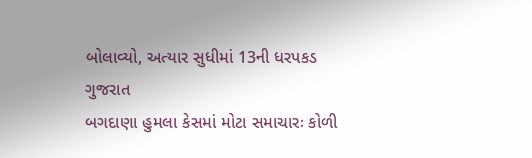બોલાવ્યો, અત્યાર સુધીમાં 13ની ધરપકડ
ગુજરાત
બગદાણા હુમલા કેસમાં મોટા સમાચારઃ કોળી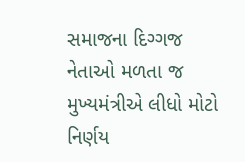સમાજના દિગ્ગજ નેતાઓ મળતા જ મુખ્યમંત્રીએ લીધો મોટો નિર્ણય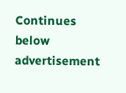Continues below advertisement